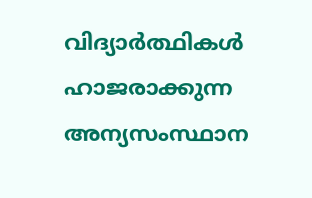വിദ്യാർത്ഥികൾ ഹാജരാക്കുന്ന അന്യസംസ്ഥാന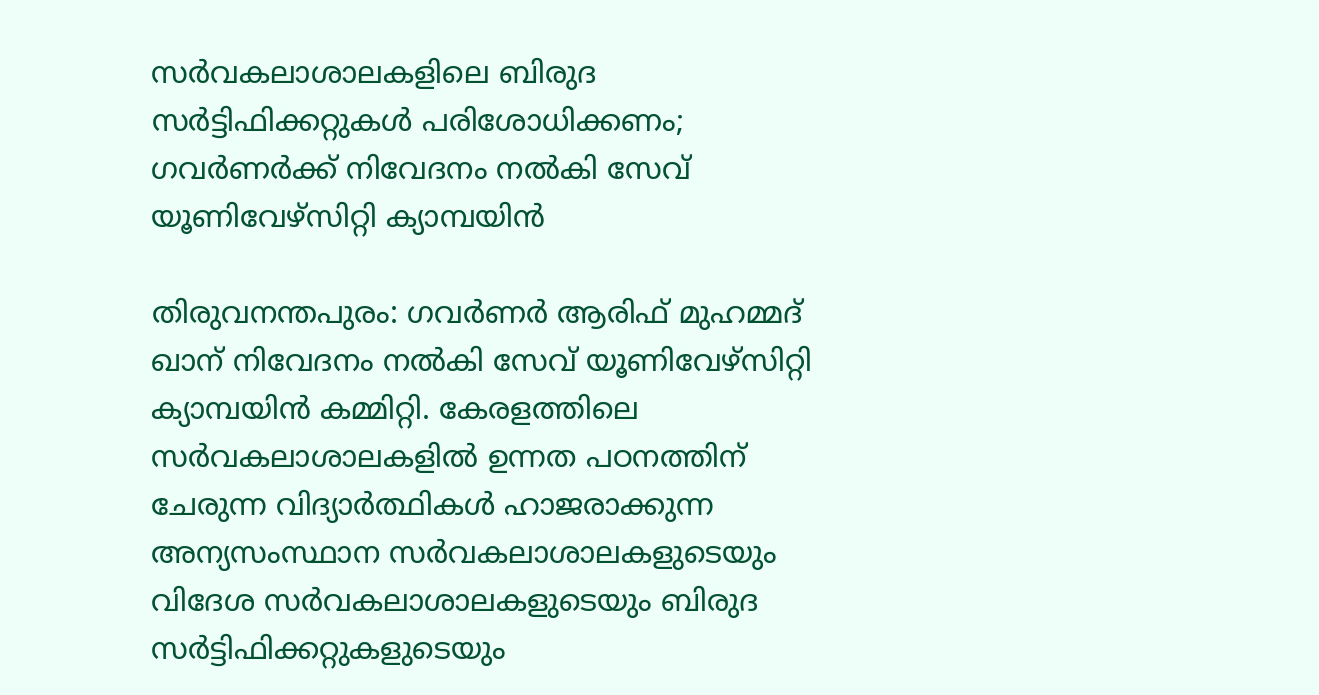സർവകലാശാലകളിലെ ബിരുദ സർട്ടിഫിക്കറ്റുകൾ പരിശോധിക്കണം; ഗവർണർക്ക് നിവേദനം നൽകി സേവ് യൂണിവേഴ്‌സിറ്റി ക്യാമ്പയിൻ

തിരുവനന്തപുരം: ഗവർണർ ആരിഫ് മുഹമ്മദ് ഖാന് നിവേദനം നൽകി സേവ് യൂണിവേഴ്‌സിറ്റി ക്യാമ്പയിൻ കമ്മിറ്റി. കേരളത്തിലെ സർവകലാശാലകളിൽ ഉന്നത പഠനത്തിന് ചേരുന്ന വിദ്യാർത്ഥികൾ ഹാജരാക്കുന്ന അന്യസംസ്ഥാന സർവകലാശാലകളുടെയും വിദേശ സർവകലാശാലകളുടെയും ബിരുദ സർട്ടിഫിക്കറ്റുകളുടെയും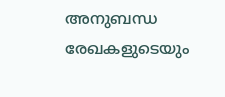അനുബന്ധ രേഖകളുടെയും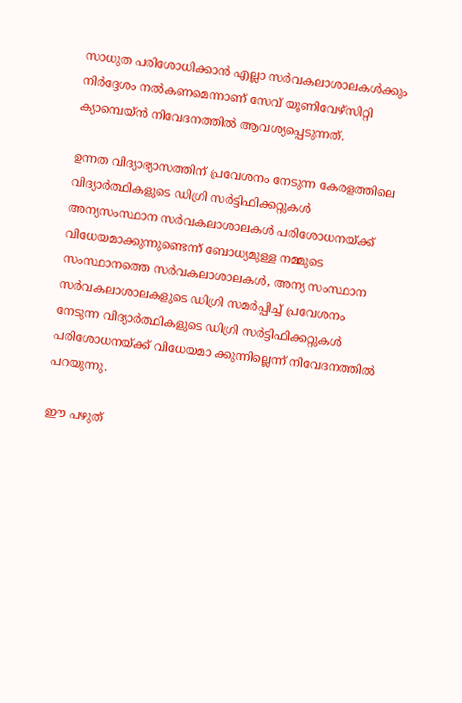സാധുത പരിശോധിക്കാൻ എല്ലാ സർവകലാശാലകൾക്കും നിർദ്ദേശം നൽകണമെന്നാണ് സേവ് യൂണിവേഴ്‌സിറ്റി ക്യാമ്പെയ്ൻ നിവേദനത്തിൽ ആവശ്യപ്പെടുന്നത്.

ഉന്നത വിദ്യാഭ്യാസത്തിന് പ്രവേശനം നേടുന്ന കേരളത്തിലെ വിദ്യാർത്ഥികളുടെ ഡിഗ്രി സർട്ടിഫിക്കറ്റുകൾ അന്യസംസ്ഥാന സർവകലാശാലകൾ പരിശോധനയ്ക്ക് വിധേയമാക്കുന്നുണ്ടെന്ന് ബോധ്യമുള്ള നമ്മുടെ സംസ്ഥാനത്തെ സർവകലാശാലകൾ, അന്യ സംസ്ഥാന സർവകലാശാലകളുടെ ഡിഗ്രി സമർപ്പിച്ച് പ്രവേശനം നേടുന്ന വിദ്യാർത്ഥികളുടെ ഡിഗ്രി സർട്ടിഫിക്കറ്റുകൾ പരിശോധനയ്ക്ക് വിധേയമാ ക്കുന്നില്ലെന്ന് നിവേദനത്തിൽ പറയുന്നു.

ഈ പഴുത്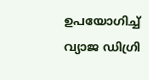ഉപയോഗിച്ച് വ്യാജ ഡിഗ്രി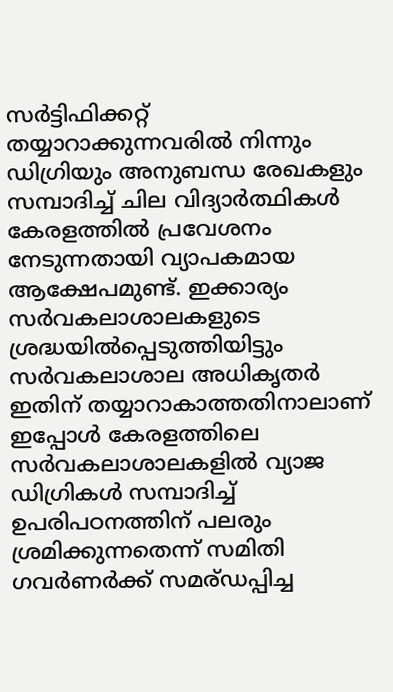സർട്ടിഫിക്കറ്റ് തയ്യാറാക്കുന്നവരിൽ നിന്നും ഡിഗ്രിയും അനുബന്ധ രേഖകളും സമ്പാദിച്ച് ചില വിദ്യാർത്ഥികൾ കേരളത്തിൽ പ്രവേശനം നേടുന്നതായി വ്യാപകമായ ആക്ഷേപമുണ്ട്. ഇക്കാര്യം സർവകലാശാലകളുടെ ശ്രദ്ധയിൽപ്പെടുത്തിയിട്ടും സർവകലാശാല അധികൃതർ ഇതിന് തയ്യാറാകാത്തതിനാലാണ് ഇപ്പോൾ കേരളത്തിലെ സർവകലാശാലകളിൽ വ്യാജ ഡിഗ്രികൾ സമ്പാദിച്ച് ഉപരിപഠനത്തിന് പലരും ശ്രമിക്കുന്നതെന്ന് സമിതി ഗവർണർക്ക് സമര്ഡപ്പിച്ച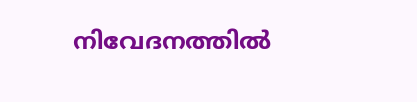നിവേദനത്തിൽ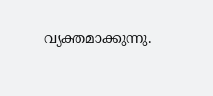വ്യക്തമാക്കുന്നു.